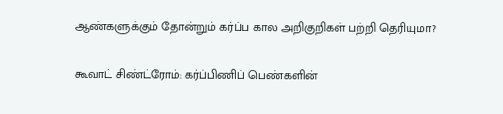ஆண்களுக்கும் தோன்றும் கர்ப்ப கால அறிகுறிகள் பற்றி தெரியுமா?

கூவாட் சிண்ட்ரோம்: கர்ப்பிணிப் பெண்களின்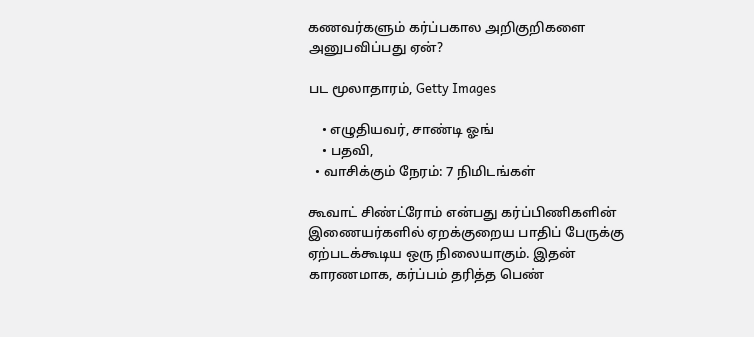கணவர்களும் கர்ப்பகால அறிகுறிகளை அனுபவிப்பது ஏன்?

பட மூலாதாரம், Getty Images

    • எழுதியவர், சாண்டி ஓங்
    • பதவி,
  • வாசிக்கும் நேரம்: 7 நிமிடங்கள்

கூவாட் சிண்ட்ரோம் என்பது கர்ப்பிணிகளின் இணையர்களில் ஏறக்குறைய பாதிப் பேருக்கு ஏற்படக்கூடிய ஒரு நிலையாகும். இதன் காரணமாக, கர்ப்பம் தரித்த பெண்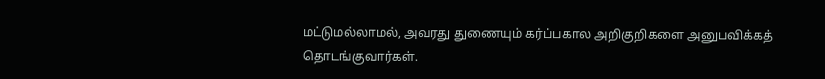மட்டுமல்லாமல், அவரது துணையும் கர்ப்பகால அறிகுறிகளை அனுபவிக்கத் தொடங்குவார்கள்.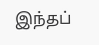இந்தப்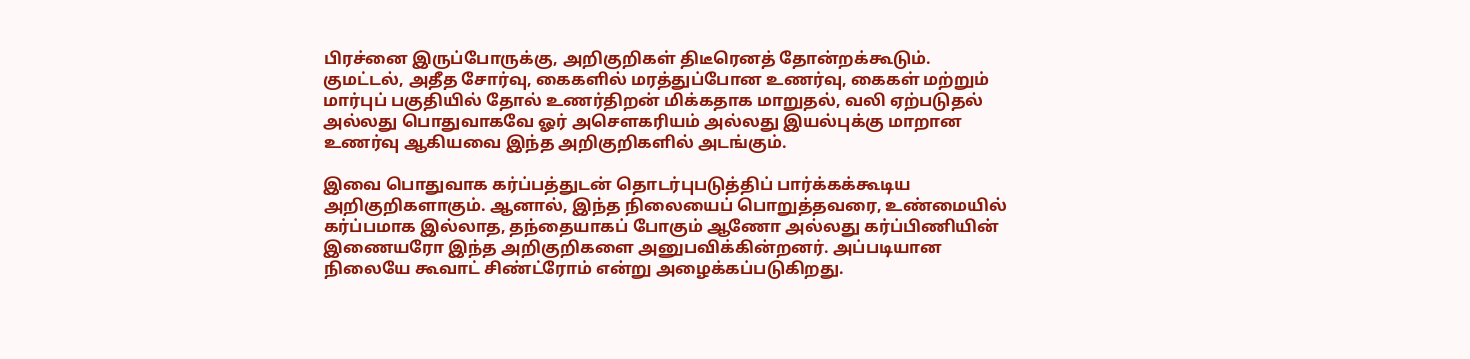பிரச்னை இருப்போருக்கு, அறிகுறிகள் திடீரெனத் தோன்றக்கூடும். குமட்டல், அதீத சோர்வு, கைகளில் மரத்துப்போன உணர்வு, கைகள் மற்றும் மார்புப் பகுதியில் தோல் உணர்திறன் மிக்கதாக மாறுதல், வலி ஏற்படுதல் அல்லது பொதுவாகவே ஓர் அசௌகரியம் அல்லது இயல்புக்கு மாறான உணர்வு ஆகியவை இந்த அறிகுறிகளில் அடங்கும்.

இவை பொதுவாக கர்ப்பத்துடன் தொடர்புபடுத்திப் பார்க்கக்கூடிய அறிகுறிகளாகும். ஆனால், இந்த நிலையைப் பொறுத்தவரை, உண்மையில் கர்ப்பமாக இல்லாத, தந்தையாகப் போகும் ஆணோ அல்லது கர்ப்பிணியின் இணையரோ இந்த அறிகுறிகளை அனுபவிக்கின்றனர். அப்படியான நிலையே கூவாட் சிண்ட்ரோம் என்று அழைக்கப்படுகிறது.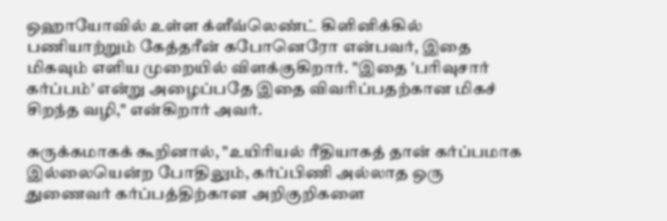ஒஹாயோவில் உள்ள க்ளீவ்லெண்ட் கிளினிக்கில் பணியாற்றும் கேத்தரீன் கபோனெரோ என்பவர், இதை மிகவும் எளிய முறையில் விளக்குகிறார். "இதை 'பரிவுசார் கர்ப்பம்' என்று அழைப்பதே இதை விவரிப்பதற்கான மிகச் சிறந்த வழி," என்கிறார் அவர்.

சுருக்கமாகக் கூறினால், "உயிரியல் ரீதியாகத் தான் கர்ப்பமாக இல்லையென்ற போதிலும், கர்ப்பிணி அல்லாத ஒரு துணைவர் கர்ப்பத்திற்கான அறிகுறிகளை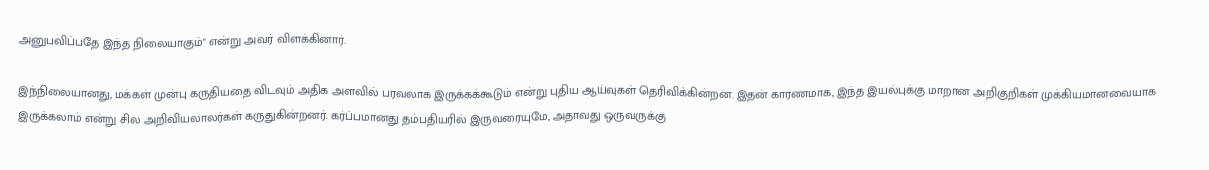அனுபவிப்பதே இந்த நிலையாகும்" என்று அவர் விளக்கினார்.

இந்நிலையானது, மக்கள் முன்பு கருதியதை விடவும் அதிக அளவில் பரவலாக இருக்கக்கூடும் என்று புதிய ஆய்வுகள் தெரிவிக்கின்றன. இதன் காரணமாக, இந்த இயல்புக்கு மாறான அறிகுறிகள் முக்கியமானவையாக இருக்கலாம் என்று சில அறிவியலாலர்கள் கருதுகின்றனர். கர்ப்பமானது தம்பதியரில் இருவரையுமே, அதாவது ஒருவருக்கு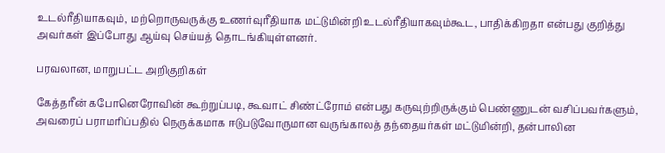உடல்ரீதியாகவும், மற்றொருவருக்கு உணர்வுரீதியாக மட்டுமின்றி உடல்ரீதியாகவும்கூட, பாதிக்கிறதா என்பது குறித்து அவர்கள் இப்போது ஆய்வு செய்யத் தொடங்கியுள்ளனர்.

பரவலான, மாறுபட்ட அறிகுறிகள்

கேத்தரீன் கபோனெரோவின் கூற்றுப்படி, கூவாட் சிண்ட்ரோம் என்பது கருவுற்றிருக்கும் பெண்ணுடன் வசிப்பவர்களும், அவரைப் பராமரிப்பதில் நெருக்கமாக ஈடுபடுவோருமான வருங்காலத் தந்தையர்கள் மட்டுமின்றி, தன்பாலின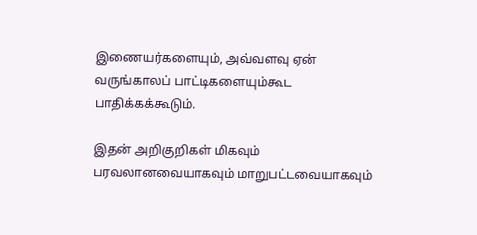இணையர்களையும், அவ்வளவு ஏன் வருங்காலப் பாட்டிகளையும்கூட பாதிக்கக்கூடும்.

இதன் அறிகுறிகள் மிகவும் பரவலானவையாகவும் மாறுபட்டவையாகவும்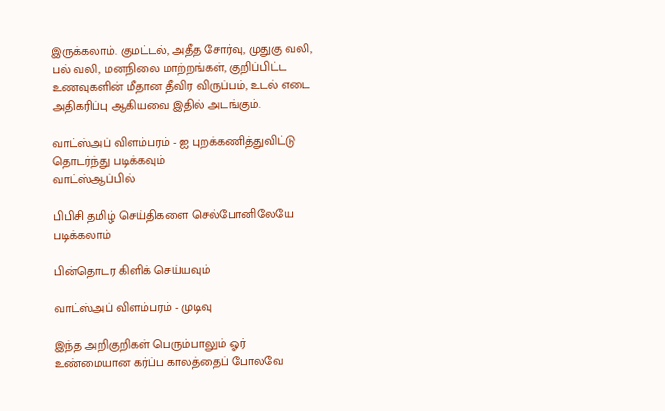இருக்கலாம். குமட்டல், அதீத சோர்வு, முதுகு வலி, பல் வலி, மனநிலை மாற்றங்கள், குறிப்பிட்ட உணவுகளின் மீதான தீவிர விருப்பம், உடல் எடை அதிகரிப்பு ஆகியவை இதில் அடங்கும்.

வாட்ஸ்அப் விளம்பரம் - ஐ புறக்கணித்துவிட்டு தொடர்ந்து படிக்கவும்
வாட்ஸ்ஆப்பில்

பிபிசி தமிழ் செய்திகளை செல்போனிலேயே படிக்கலாம்

பின்தொடர கிளிக் செய்யவும்

வாட்ஸ்அப் விளம்பரம் - முடிவு

இந்த அறிகுறிகள் பெரும்பாலும் ஓர் உண்மையான கர்ப்ப காலத்தைப் போலவே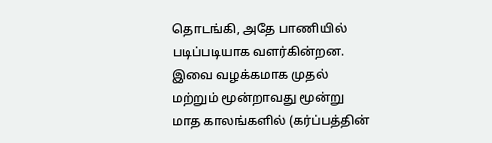தொடங்கி, அதே பாணியில் படிப்படியாக வளர்கின்றன. இவை வழக்கமாக முதல் மற்றும் மூன்றாவது மூன்று மாத காலங்களில் (கர்ப்பத்தின்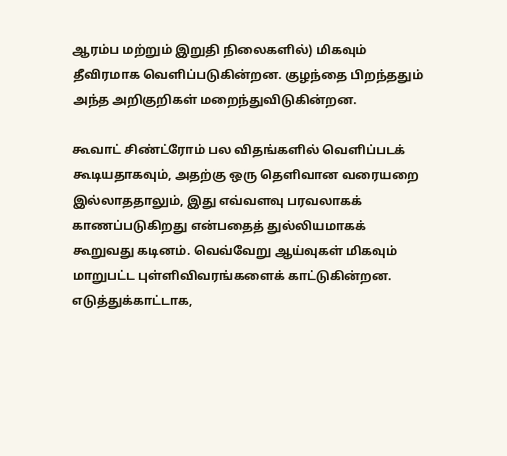ஆரம்ப மற்றும் இறுதி நிலைகளில்) மிகவும் தீவிரமாக வெளிப்படுகின்றன. குழந்தை பிறந்ததும் அந்த அறிகுறிகள் மறைந்துவிடுகின்றன.

கூவாட் சிண்ட்ரோம் பல விதங்களில் வெளிப்படக் கூடியதாகவும், அதற்கு ஒரு தெளிவான வரையறை இல்லாததாலும், இது எவ்வளவு பரவலாகக் காணப்படுகிறது என்பதைத் துல்லியமாகக் கூறுவது கடினம். வெவ்வேறு ஆய்வுகள் மிகவும் மாறுபட்ட புள்ளிவிவரங்களைக் காட்டுகின்றன. எடுத்துக்காட்டாக,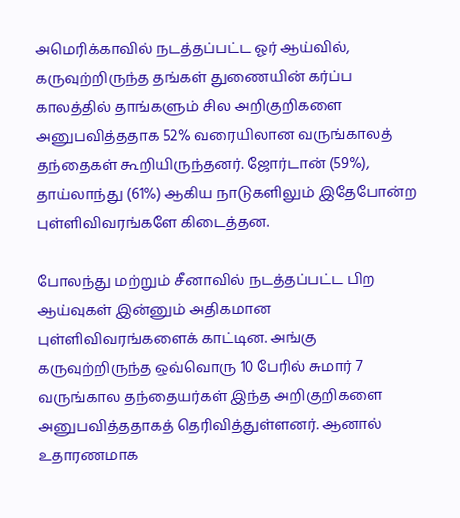அமெரிக்காவில் நடத்தப்பட்ட ஓர் ஆய்வில், கருவுற்றிருந்த தங்கள் துணையின் கர்ப்ப காலத்தில் தாங்களும் சில அறிகுறிகளை அனுபவித்ததாக 52% வரையிலான வருங்காலத் தந்தைகள் கூறியிருந்தனர். ஜோர்டான் (59%), தாய்லாந்து (61%) ஆகிய நாடுகளிலும் இதேபோன்ற புள்ளிவிவரங்களே கிடைத்தன.

போலந்து மற்றும் சீனாவில் நடத்தப்பட்ட பிற ஆய்வுகள் இன்னும் அதிகமான புள்ளிவிவரங்களைக் காட்டின. அங்கு கருவுற்றிருந்த ஒவ்வொரு 10 பேரில் சுமார் 7 வருங்கால தந்தையர்கள் இந்த அறிகுறிகளை அனுபவித்ததாகத் தெரிவித்துள்ளனர். ஆனால் உதாரணமாக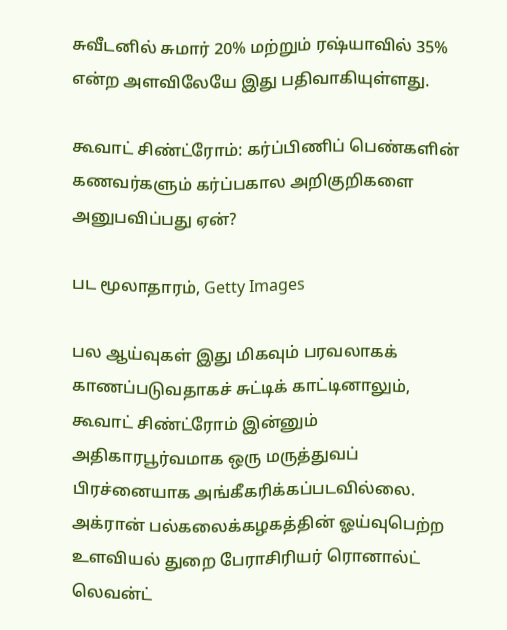சுவீடனில் சுமார் 20% மற்றும் ரஷ்யாவில் 35% என்ற அளவிலேயே இது பதிவாகியுள்ளது.

கூவாட் சிண்ட்ரோம்: கர்ப்பிணிப் பெண்களின் கணவர்களும் கர்ப்பகால அறிகுறிகளை அனுபவிப்பது ஏன்?

பட மூலாதாரம், Getty Images

பல ஆய்வுகள் இது மிகவும் பரவலாகக் காணப்படுவதாகச் சுட்டிக் காட்டினாலும், கூவாட் சிண்ட்ரோம் இன்னும் அதிகாரபூர்வமாக ஒரு மருத்துவப் பிரச்னையாக அங்கீகரிக்கப்படவில்லை. அக்ரான் பல்கலைக்கழகத்தின் ஓய்வுபெற்ற உளவியல் துறை பேராசிரியர் ரொனால்ட் லெவன்ட்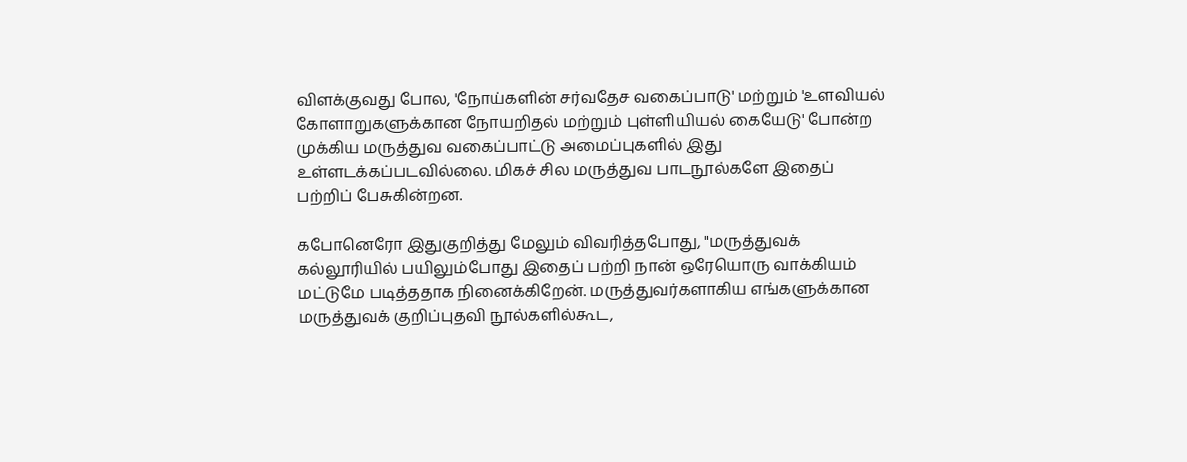விளக்குவது போல, 'நோய்களின் சர்வதேச வகைப்பாடு' மற்றும் 'உளவியல் கோளாறுகளுக்கான நோயறிதல் மற்றும் புள்ளியியல் கையேடு' போன்ற முக்கிய மருத்துவ வகைப்பாட்டு அமைப்புகளில் இது உள்ளடக்கப்படவில்லை. மிகச் சில மருத்துவ பாடநூல்களே இதைப் பற்றிப் பேசுகின்றன.

கபோனெரோ இதுகுறித்து மேலும் விவரித்தபோது, "மருத்துவக் கல்லூரியில் பயிலும்போது இதைப் பற்றி நான் ஒரேயொரு வாக்கியம் மட்டுமே படித்ததாக நினைக்கிறேன். மருத்துவர்களாகிய எங்களுக்கான மருத்துவக் குறிப்புதவி நூல்களில்கூட,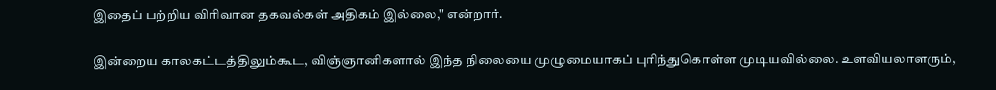இதைப் பற்றிய விரிவான தகவல்கள் அதிகம் இல்லை," என்றார்.

இன்றைய காலகட்டத்திலும்கூட, விஞ்ஞானிகளால் இந்த நிலையை முழுமையாகப் புரிந்துகொள்ள முடியவில்லை. உளவியலாளரும்,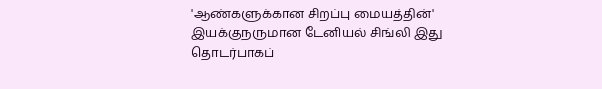'ஆண்களுக்கான சிறப்பு மையத்தின்' இயக்குநருமான டேனியல் சிங்லி இது தொடர்பாகப்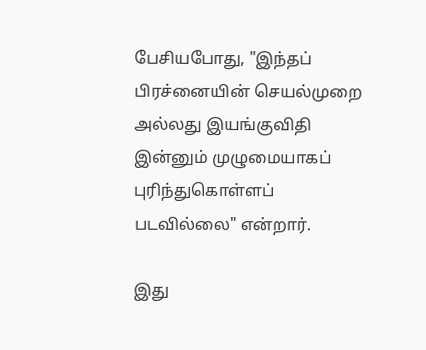பேசியபோது, "இந்தப் பிரச்னையின் செயல்முறை அல்லது இயங்குவிதி இன்னும் முழுமையாகப் புரிந்துகொள்ளப் படவில்லை" என்றார்.

இது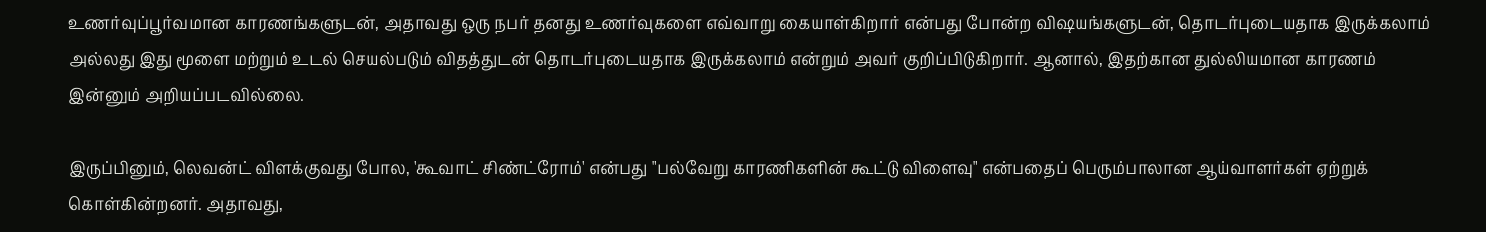உணர்வுப்பூர்வமான காரணங்களுடன், அதாவது ஒரு நபர் தனது உணர்வுகளை எவ்வாறு கையாள்கிறார் என்பது போன்ற விஷயங்களுடன், தொடர்புடையதாக இருக்கலாம் அல்லது இது மூளை மற்றும் உடல் செயல்படும் விதத்துடன் தொடர்புடையதாக இருக்கலாம் என்றும் அவர் குறிப்பிடுகிறார். ஆனால், இதற்கான துல்லியமான காரணம் இன்னும் அறியப்படவில்லை.

இருப்பினும், லெவன்ட் விளக்குவது போல, 'கூவாட் சிண்ட்ரோம்' என்பது "பல்வேறு காரணிகளின் கூட்டு விளைவு" என்பதைப் பெரும்பாலான ஆய்வாளர்கள் ஏற்றுக் கொள்கின்றனர். அதாவது,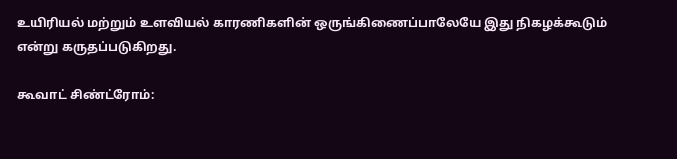உயிரியல் மற்றும் உளவியல் காரணிகளின் ஒருங்கிணைப்பாலேயே இது நிகழக்கூடும் என்று கருதப்படுகிறது.

கூவாட் சிண்ட்ரோம்: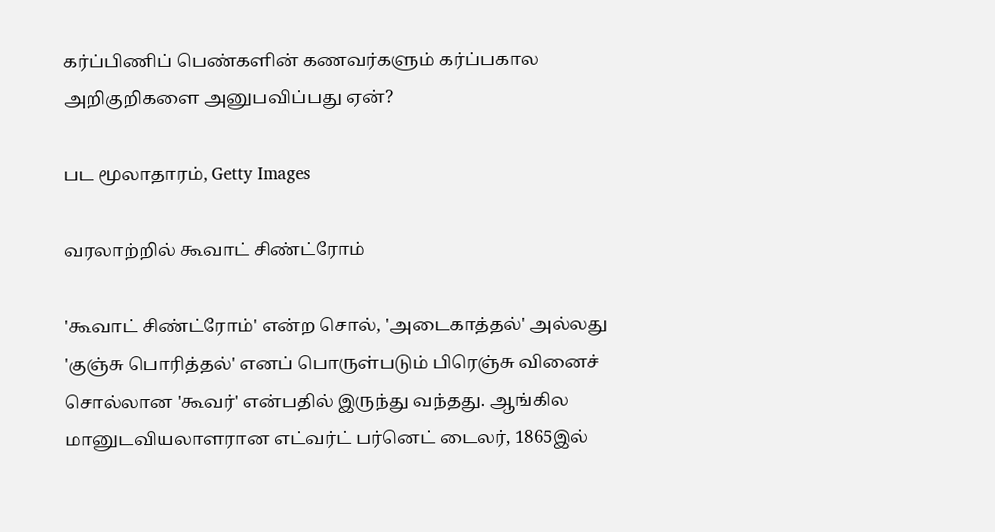கர்ப்பிணிப் பெண்களின் கணவர்களும் கர்ப்பகால அறிகுறிகளை அனுபவிப்பது ஏன்?

பட மூலாதாரம், Getty Images

வரலாற்றில் கூவாட் சிண்ட்ரோம்

'கூவாட் சிண்ட்ரோம்' என்ற சொல், 'அடைகாத்தல்' அல்லது 'குஞ்சு பொரித்தல்' எனப் பொருள்படும் பிரெஞ்சு வினைச் சொல்லான 'கூவர்' என்பதில் இருந்து வந்தது. ஆங்கில மானுடவியலாளரான எட்வர்ட் பர்னெட் டைலர், 1865இல்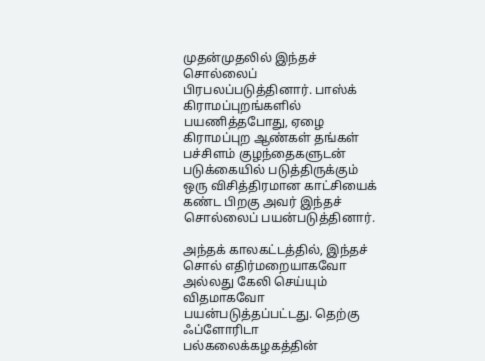முதன்முதலில் இந்தச் சொல்லைப் பிரபலப்படுத்தினார். பாஸ்க் கிராமப்புறங்களில் பயணித்தபோது, ஏழை கிராமப்புற ஆண்கள் தங்கள் பச்சிளம் குழந்தைகளுடன் படுக்கையில் படுத்திருக்கும் ஒரு விசித்திரமான காட்சியைக் கண்ட பிறகு அவர் இந்தச் சொல்லைப் பயன்படுத்தினார்.

அந்தக் காலகட்டத்தில், இந்தச் சொல் எதிர்மறையாகவோ அல்லது கேலி செய்யும் விதமாகவோ பயன்படுத்தப்பட்டது. தெற்கு ஃப்ளோரிடா பல்கலைக்கழகத்தின்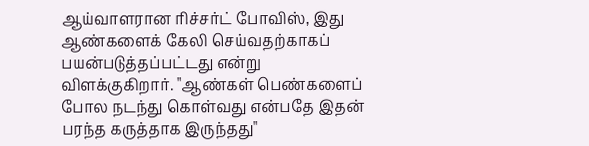ஆய்வாளரான ரிச்சர்ட் போவிஸ், இது ஆண்களைக் கேலி செய்வதற்காகப் பயன்படுத்தப்பட்டது என்று விளக்குகிறார். "ஆண்கள் பெண்களைப் போல நடந்து கொள்வது என்பதே இதன் பரந்த கருத்தாக இருந்தது"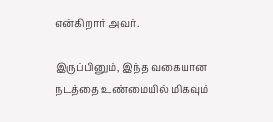என்கிறார் அவர்.

இருப்பினும், இந்த வகையான நடத்தை உண்மையில் மிகவும்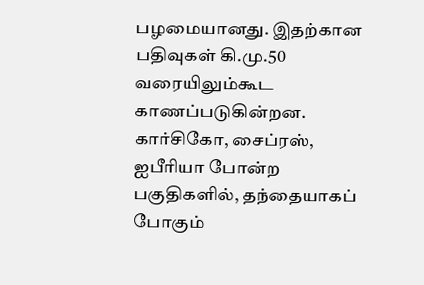பழமையானது. இதற்கான பதிவுகள் கி.மு.50 வரையிலும்கூட காணப்படுகின்றன. கார்சிகோ, சைப்ரஸ், ஐபீரியா போன்ற பகுதிகளில், தந்தையாகப் போகும்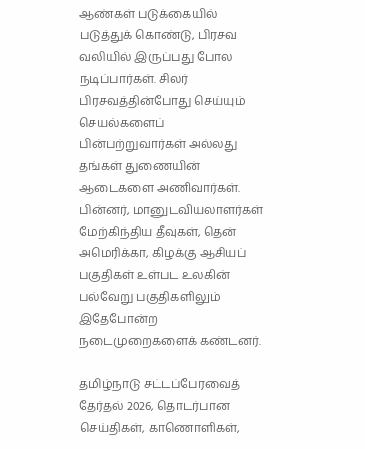ஆண்கள் படுக்கையில் படுத்துக் கொண்டு, பிரசவ வலியில் இருப்பது போல நடிப்பார்கள். சிலர் பிரசவத்தின்போது செய்யும் செயல்களைப் பின்பற்றுவார்கள் அல்லது தங்கள் துணையின் ஆடைகளை அணிவார்கள். பின்னர், மானுடவியலாளர்கள் மேற்கிந்திய தீவுகள், தென் அமெரிக்கா, கிழக்கு ஆசியப் பகுதிகள் உள்பட உலகின் பல்வேறு பகுதிகளிலும் இதேபோன்ற நடைமுறைகளைக் கண்டனர்.

தமிழ்நாடு சட்டப்பேரவைத் தேர்தல் 2026, தொடர்பான செய்திகள், காணொளிகள்,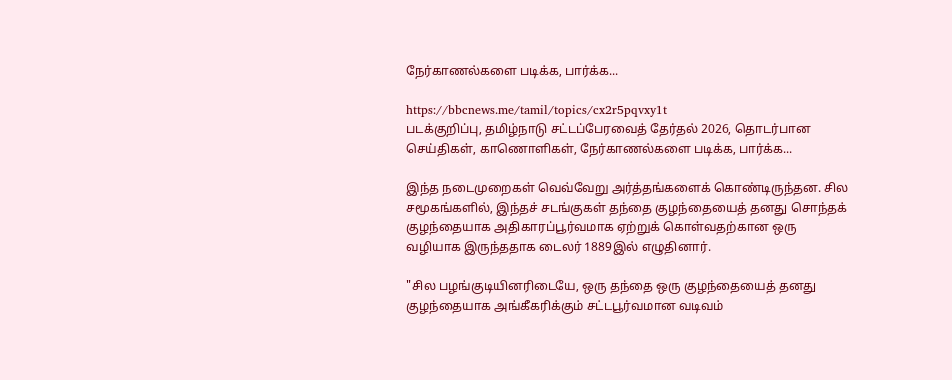நேர்காணல்களை படிக்க, பார்க்க...

https://bbcnews.me/tamil/topics/cx2r5pqvxy1t
படக்குறிப்பு, தமிழ்நாடு சட்டப்பேரவைத் தேர்தல் 2026, தொடர்பான செய்திகள், காணொளிகள், நேர்காணல்களை படிக்க, பார்க்க...

இந்த நடைமுறைகள் வெவ்வேறு அர்த்தங்களைக் கொண்டிருந்தன. சில சமூகங்களில், இந்தச் சடங்குகள் தந்தை குழந்தையைத் தனது சொந்தக் குழந்தையாக அதிகாரப்பூர்வமாக ஏற்றுக் கொள்வதற்கான ஒரு வழியாக இருந்ததாக டைலர் 1889இல் எழுதினார்.

"சில பழங்குடியினரிடையே, ஒரு தந்தை ஒரு குழந்தையைத் தனது குழந்தையாக அங்கீகரிக்கும் சட்டபூர்வமான வடிவம்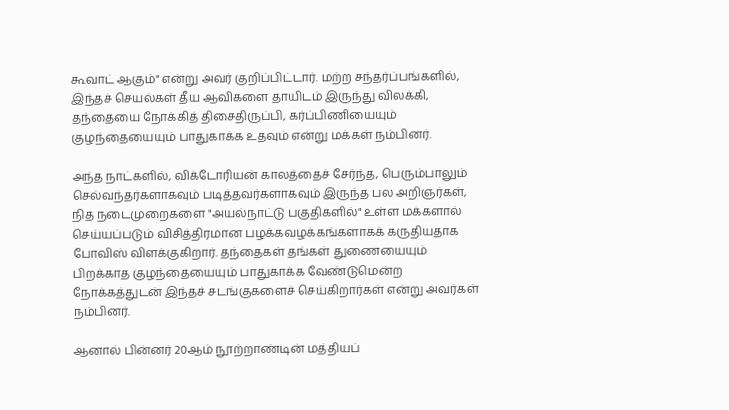கூவாட் ஆகும்" என்று அவர் குறிப்பிட்டார். மற்ற சந்தர்ப்பங்களில், இந்தச் செயல்கள் தீய ஆவிகளை தாயிடம் இருந்து விலக்கி, தந்தையை நோக்கித் திசைதிருப்பி, கர்ப்பிணியையும் குழந்தையையும் பாதுகாக்க உதவும் என்று மக்கள் நம்பினர்.

அந்த நாட்களில், விக்டோரியன் காலத்தைச் சேர்ந்த, பெரும்பாலும் செல்வந்தர்களாகவும் படித்தவர்களாகவும் இருந்த பல அறிஞர்கள், நித நடைமுறைகளை "அயல்நாட்டு பகுதிகளில்" உள்ள மக்களால் செய்யப்படும் விசித்திரமான பழக்கவழக்கங்களாகக் கருதியதாக போவிஸ் விளக்குகிறார். தந்தைகள் தங்கள் துணையையும் பிறக்காத குழந்தையையும் பாதுகாக்க வேண்டுமென்ற நோக்கத்துடன் இந்தச் சடங்குகளைச் செய்கிறார்கள் என்று அவர்கள் நம்பினர்.

ஆனால் பின்னர் 20ஆம் நூற்றாண்டின் மத்தியப்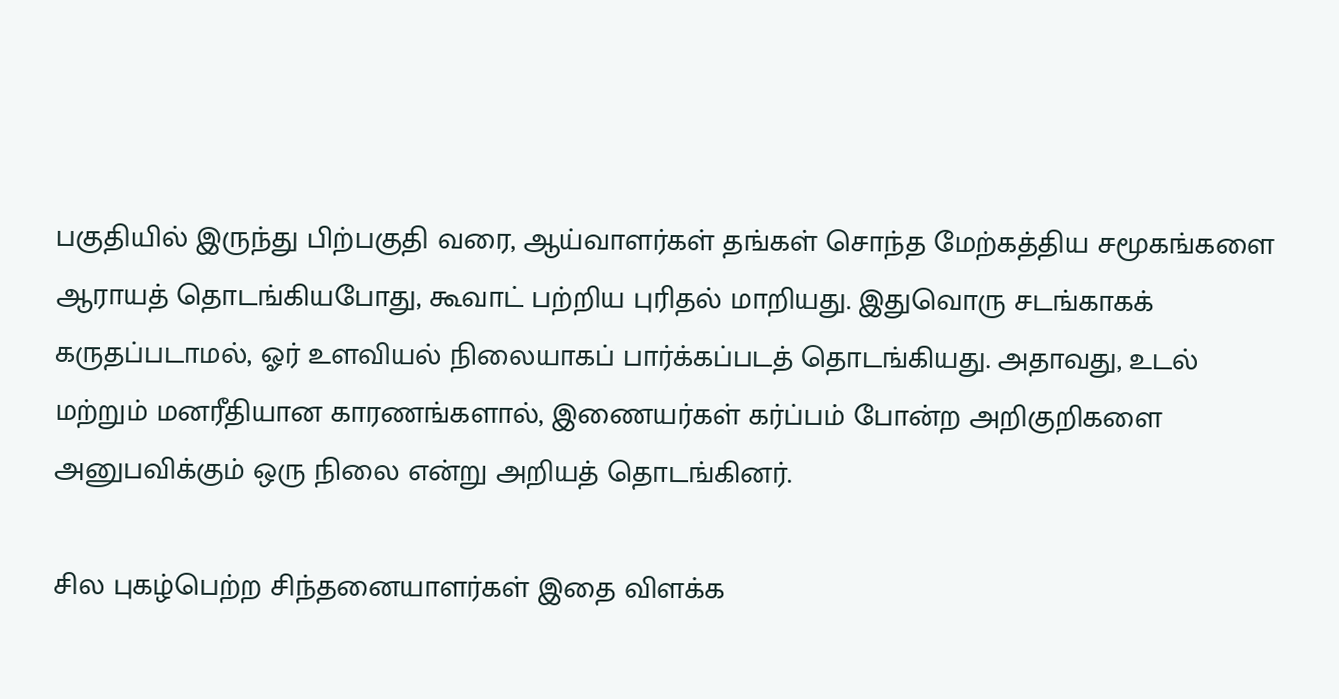பகுதியில் இருந்து பிற்பகுதி வரை, ஆய்வாளர்கள் தங்கள் சொந்த மேற்கத்திய சமூகங்களை ஆராயத் தொடங்கியபோது, கூவாட் பற்றிய புரிதல் மாறியது. இதுவொரு சடங்காகக் கருதப்படாமல், ஓர் உளவியல் நிலையாகப் பார்க்கப்படத் தொடங்கியது. அதாவது, உடல் மற்றும் மனரீதியான காரணங்களால், இணையர்கள் கர்ப்பம் போன்ற அறிகுறிகளை அனுபவிக்கும் ஒரு நிலை என்று அறியத் தொடங்கினர்.

சில புகழ்பெற்ற சிந்தனையாளர்கள் இதை விளக்க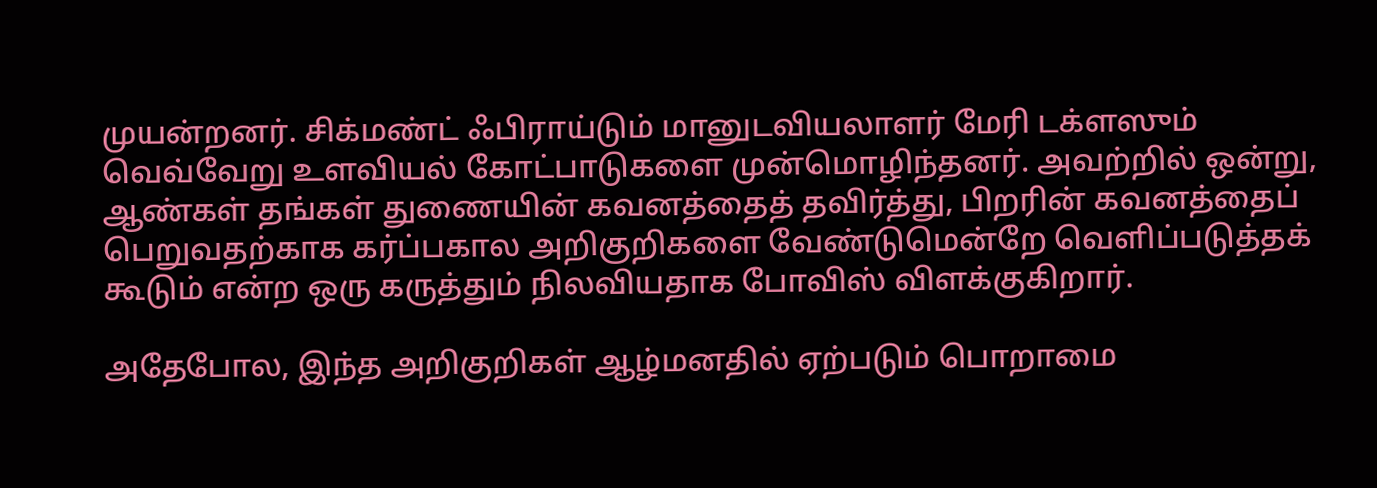முயன்றனர். சிக்மண்ட் ஃபிராய்டும் மானுடவியலாளர் மேரி டக்ளஸும் வெவ்வேறு உளவியல் கோட்பாடுகளை முன்மொழிந்தனர். அவற்றில் ஒன்று, ஆண்கள் தங்கள் துணையின் கவனத்தைத் தவிர்த்து, பிறரின் கவனத்தைப் பெறுவதற்காக கர்ப்பகால அறிகுறிகளை வேண்டுமென்றே வெளிப்படுத்தக் கூடும் என்ற ஒரு கருத்தும் நிலவியதாக போவிஸ் விளக்குகிறார்.

அதேபோல, இந்த அறிகுறிகள் ஆழ்மனதில் ஏற்படும் பொறாமை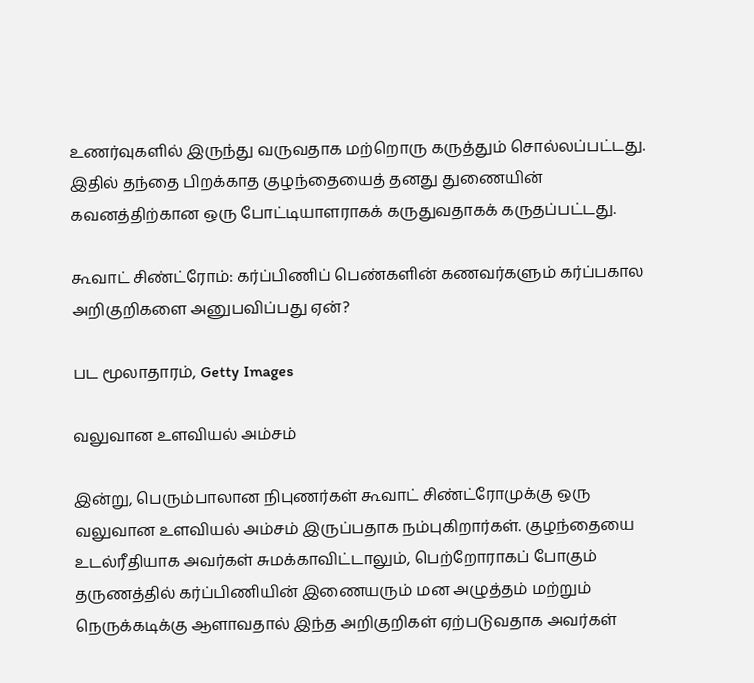உணர்வுகளில் இருந்து வருவதாக மற்றொரு கருத்தும் சொல்லப்பட்டது. இதில் தந்தை பிறக்காத குழந்தையைத் தனது துணையின் கவனத்திற்கான ஒரு போட்டியாளராகக் கருதுவதாகக் கருதப்பட்டது.

கூவாட் சிண்ட்ரோம்: கர்ப்பிணிப் பெண்களின் கணவர்களும் கர்ப்பகால அறிகுறிகளை அனுபவிப்பது ஏன்?

பட மூலாதாரம், Getty Images

வலுவான உளவியல் அம்சம்

இன்று, பெரும்பாலான நிபுணர்கள் கூவாட் சிண்ட்ரோமுக்கு ஒரு வலுவான உளவியல் அம்சம் இருப்பதாக நம்புகிறார்கள். குழந்தையை உடல்ரீதியாக அவர்கள் சுமக்காவிட்டாலும், பெற்றோராகப் போகும் தருணத்தில் கர்ப்பிணியின் இணையரும் மன அழுத்தம் மற்றும் நெருக்கடிக்கு ஆளாவதால் இந்த அறிகுறிகள் ஏற்படுவதாக அவர்கள்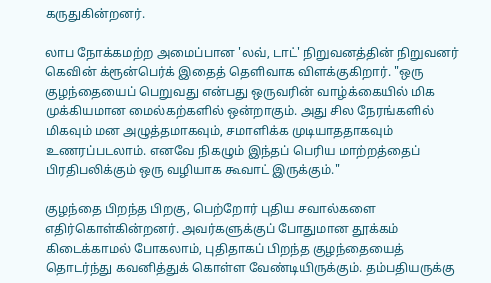கருதுகின்றனர்.

லாப நோக்கமற்ற அமைப்பான 'லவ், டாட்' நிறுவனத்தின் நிறுவனர் கெவின் க்ரூன்பெர்க் இதைத் தெளிவாக விளக்குகிறார். "ஒரு குழந்தையைப் பெறுவது என்பது ஒருவரின் வாழ்க்கையில் மிக முக்கியமான மைல்கற்களில் ஒன்றாகும். அது சில நேரங்களில் மிகவும் மன அழுத்தமாகவும், சமாளிக்க முடியாததாகவும் உணரப்படலாம். எனவே நிகழும் இந்தப் பெரிய மாற்றத்தைப் பிரதிபலிக்கும் ஒரு வழியாக கூவாட் இருக்கும்."

குழந்தை பிறந்த பிறகு, பெற்றோர் புதிய சவால்களை எதிர்கொள்கின்றனர். அவர்களுக்குப் போதுமான தூக்கம் கிடைக்காமல் போகலாம், புதிதாகப் பிறந்த குழந்தையைத் தொடர்ந்து கவனித்துக் கொள்ள வேண்டியிருக்கும். தம்பதியருக்கு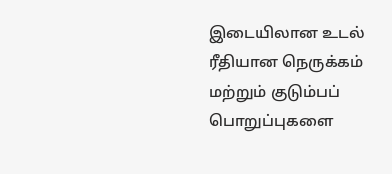இடையிலான உடல் ரீதியான நெருக்கம் மற்றும் குடும்பப் பொறுப்புகளை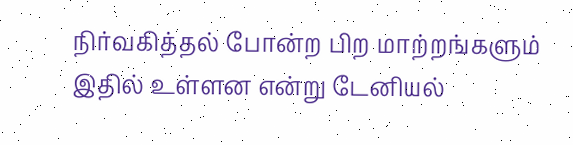நிர்வகித்தல் போன்ற பிற மாற்றங்களும் இதில் உள்ளன என்று டேனியல்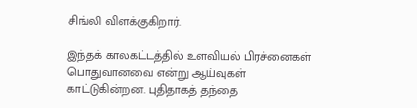சிங்லி விளக்குகிறார்.

இந்தக் காலகட்டத்தில் உளவியல் பிரச்னைகள் பொதுவானவை என்று ஆய்வுகள் காட்டுகின்றன. புதிதாகத் தந்தை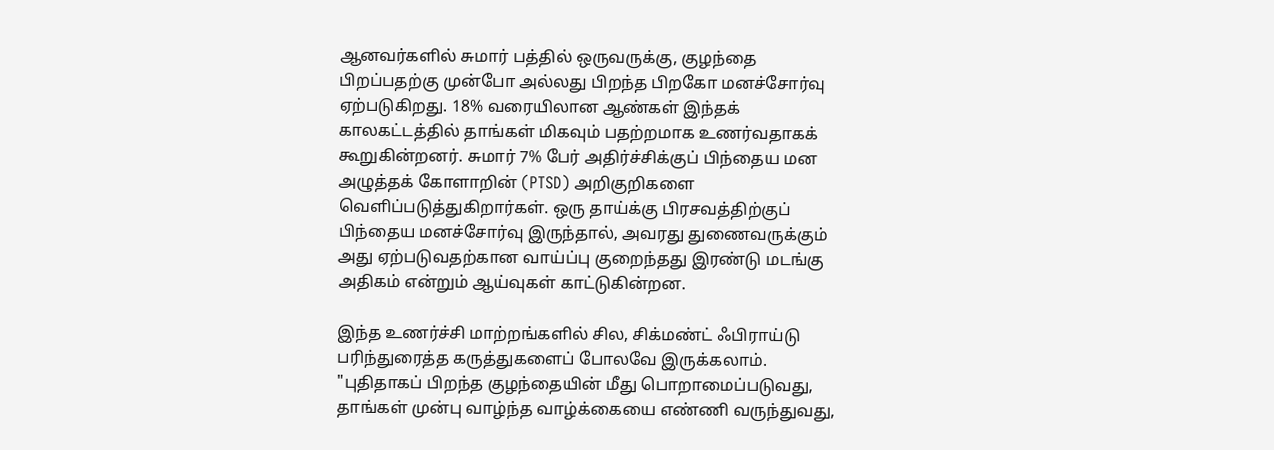ஆனவர்களில் சுமார் பத்தில் ஒருவருக்கு, குழந்தை பிறப்பதற்கு முன்போ அல்லது பிறந்த பிறகோ மனச்சோர்வு ஏற்படுகிறது. 18% வரையிலான ஆண்கள் இந்தக் காலகட்டத்தில் தாங்கள் மிகவும் பதற்றமாக உணர்வதாகக் கூறுகின்றனர். சுமார் 7% பேர் அதிர்ச்சிக்குப் பிந்தைய மன அழுத்தக் கோளாறின் (PTSD) அறிகுறிகளை வெளிப்படுத்துகிறார்கள். ஒரு தாய்க்கு பிரசவத்திற்குப் பிந்தைய மனச்சோர்வு இருந்தால், அவரது துணைவருக்கும் அது ஏற்படுவதற்கான வாய்ப்பு குறைந்தது இரண்டு மடங்கு அதிகம் என்றும் ஆய்வுகள் காட்டுகின்றன.

இந்த உணர்ச்சி மாற்றங்களில் சில, சிக்மண்ட் ஃபிராய்டு பரிந்துரைத்த கருத்துகளைப் போலவே இருக்கலாம். "புதிதாகப் பிறந்த குழந்தையின் மீது பொறாமைப்படுவது, தாங்கள் முன்பு வாழ்ந்த வாழ்க்கையை எண்ணி வருந்துவது,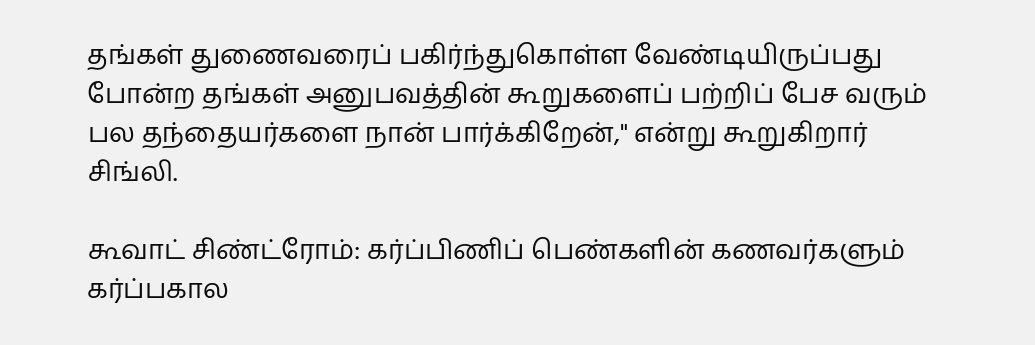தங்கள் துணைவரைப் பகிர்ந்துகொள்ள வேண்டியிருப்பது போன்ற தங்கள் அனுபவத்தின் கூறுகளைப் பற்றிப் பேச வரும் பல தந்தையர்களை நான் பார்க்கிறேன்," என்று கூறுகிறார் சிங்லி.

கூவாட் சிண்ட்ரோம்: கர்ப்பிணிப் பெண்களின் கணவர்களும் கர்ப்பகால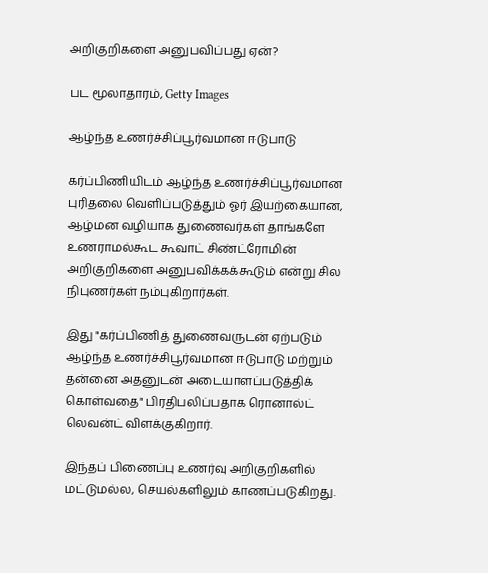அறிகுறிகளை அனுபவிப்பது ஏன்?

பட மூலாதாரம், Getty Images

ஆழ்ந்த உணர்ச்சிப்பூர்வமான ஈடுபாடு

கர்ப்பிணியிடம் ஆழ்ந்த உணர்ச்சிப்பூர்வமான புரிதலை வெளிப்படுத்தும் ஓர் இயற்கையான, ஆழ்மன வழியாக துணைவர்கள் தாங்களே உணராமல்கூட கூவாட் சிண்ட்ரோமின் அறிகுறிகளை அனுபவிக்கக்கூடும் என்று சில நிபுணர்கள் நம்புகிறார்கள்.

இது "கர்ப்பிணித் துணைவருடன் ஏற்படும் ஆழ்ந்த உணர்ச்சிபூர்வமான ஈடுபாடு மற்றும் தன்னை அதனுடன் அடையாளப்படுத்திக் கொள்வதை" பிரதிபலிப்பதாக ரொனால்ட் லெவன்ட் விளக்குகிறார்.

இந்தப் பிணைப்பு உணர்வு அறிகுறிகளில் மட்டுமல்ல, செயல்களிலும் காணப்படுகிறது.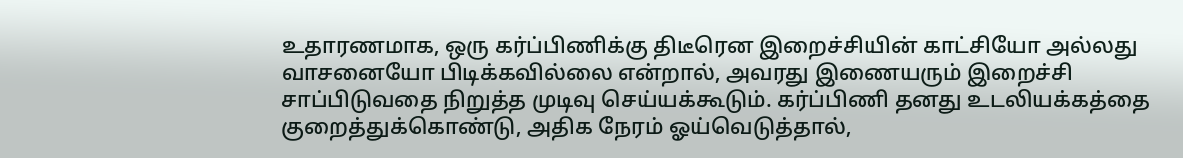உதாரணமாக, ஒரு கர்ப்பிணிக்கு திடீரென இறைச்சியின் காட்சியோ அல்லது வாசனையோ பிடிக்கவில்லை என்றால், அவரது இணையரும் இறைச்சி சாப்பிடுவதை நிறுத்த முடிவு செய்யக்கூடும். கர்ப்பிணி தனது உடலியக்கத்தை குறைத்துக்கொண்டு, அதிக நேரம் ஓய்வெடுத்தால்,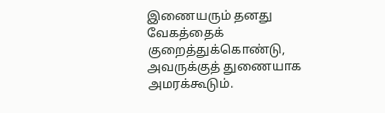இணையரும் தனது வேகத்தைக் குறைத்துக்கொண்டு, அவருக்குத் துணையாக அமரக்கூடும்.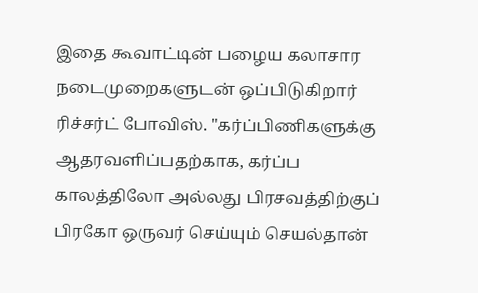இதை கூவாட்டின் பழைய கலாசார நடைமுறைகளுடன் ஒப்பிடுகிறார் ரிச்சர்ட் போவிஸ். "கர்ப்பிணிகளுக்கு ஆதரவளிப்பதற்காக, கர்ப்ப காலத்திலோ அல்லது பிரசவத்திற்குப் பிரகோ ஒருவர் செய்யும் செயல்தான்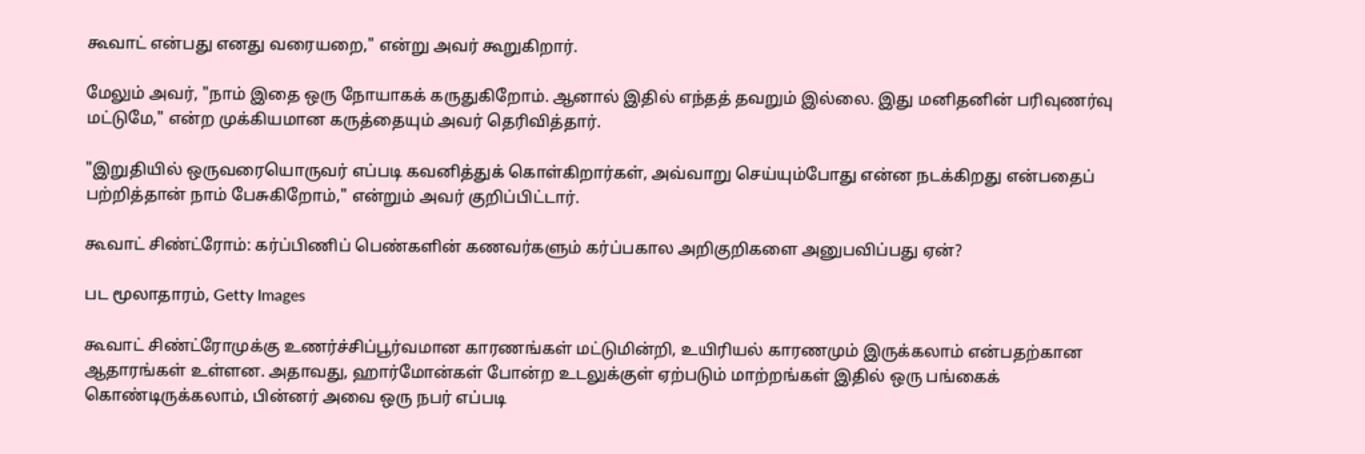கூவாட் என்பது எனது வரையறை," என்று அவர் கூறுகிறார்.

மேலும் அவர், "நாம் இதை ஒரு நோயாகக் கருதுகிறோம். ஆனால் இதில் எந்தத் தவறும் இல்லை. இது மனிதனின் பரிவுணர்வு மட்டுமே," என்ற முக்கியமான கருத்தையும் அவர் தெரிவித்தார்.

"இறுதியில் ஒருவரையொருவர் எப்படி கவனித்துக் கொள்கிறார்கள், அவ்வாறு செய்யும்போது என்ன நடக்கிறது என்பதைப் பற்றித்தான் நாம் பேசுகிறோம்," என்றும் அவர் குறிப்பிட்டார்.

கூவாட் சிண்ட்ரோம்: கர்ப்பிணிப் பெண்களின் கணவர்களும் கர்ப்பகால அறிகுறிகளை அனுபவிப்பது ஏன்?

பட மூலாதாரம், Getty Images

கூவாட் சிண்ட்ரோமுக்கு உணர்ச்சிப்பூர்வமான காரணங்கள் மட்டுமின்றி, உயிரியல் காரணமும் இருக்கலாம் என்பதற்கான ஆதாரங்கள் உள்ளன. அதாவது, ஹார்மோன்கள் போன்ற உடலுக்குள் ஏற்படும் மாற்றங்கள் இதில் ஒரு பங்கைக் கொண்டிருக்கலாம், பின்னர் அவை ஒரு நபர் எப்படி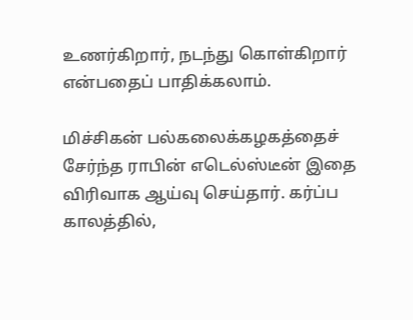உணர்கிறார், நடந்து கொள்கிறார் என்பதைப் பாதிக்கலாம்.

மிச்சிகன் பல்கலைக்கழகத்தைச் சேர்ந்த ராபின் எடெல்ஸ்டீன் இதை விரிவாக ஆய்வு செய்தார். கர்ப்ப காலத்தில்,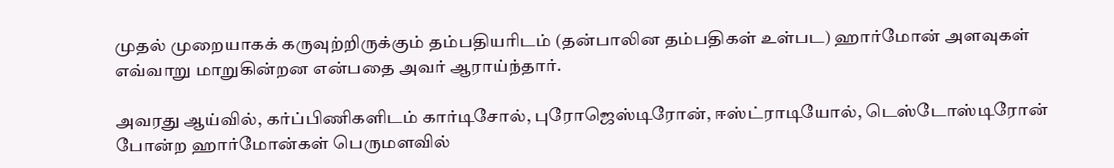முதல் முறையாகக் கருவுற்றிருக்கும் தம்பதியரிடம் (தன்பாலின தம்பதிகள் உள்பட) ஹார்மோன் அளவுகள் எவ்வாறு மாறுகின்றன என்பதை அவர் ஆராய்ந்தார்.

அவரது ஆய்வில், கர்ப்பிணிகளிடம் கார்டிசோல், புரோஜெஸ்டிரோன், ஈஸ்ட்ராடியோல், டெஸ்டோஸ்டிரோன் போன்ற ஹார்மோன்கள் பெருமளவில்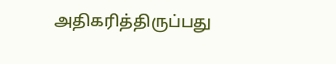அதிகரித்திருப்பது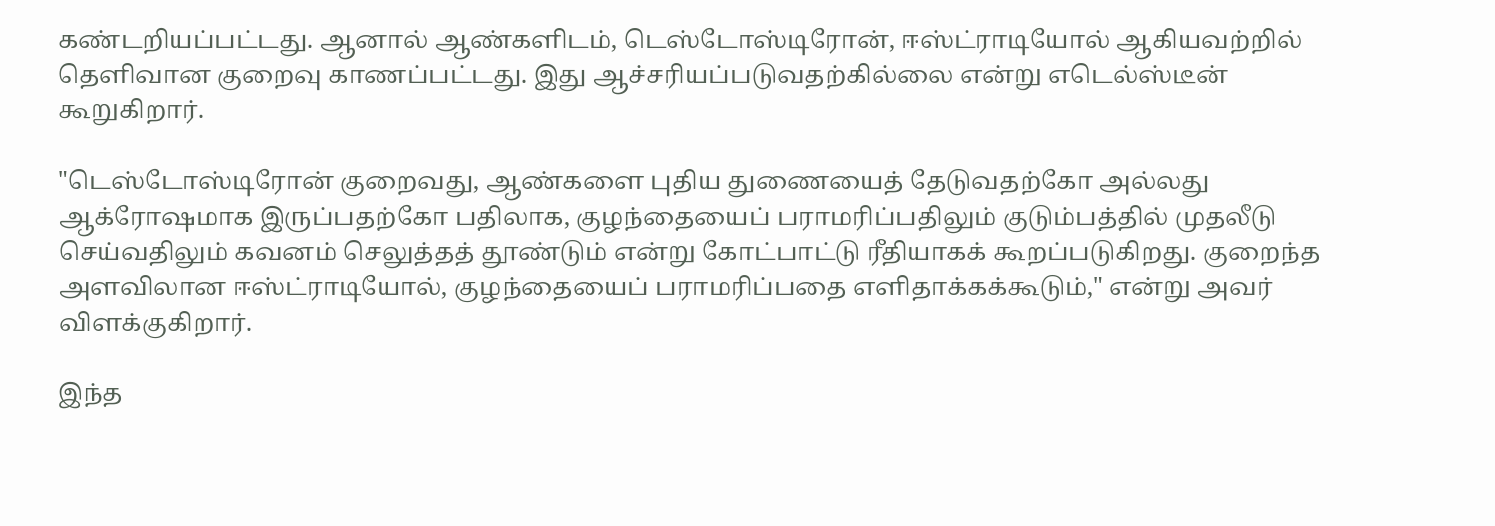கண்டறியப்பட்டது. ஆனால் ஆண்களிடம், டெஸ்டோஸ்டிரோன், ஈஸ்ட்ராடியோல் ஆகியவற்றில் தெளிவான குறைவு காணப்பட்டது. இது ஆச்சரியப்படுவதற்கில்லை என்று எடெல்ஸ்டீன் கூறுகிறார்.

"டெஸ்டோஸ்டிரோன் குறைவது, ஆண்களை புதிய துணையைத் தேடுவதற்கோ அல்லது ஆக்ரோஷமாக இருப்பதற்கோ பதிலாக, குழந்தையைப் பராமரிப்பதிலும் குடும்பத்தில் முதலீடு செய்வதிலும் கவனம் செலுத்தத் தூண்டும் என்று கோட்பாட்டு ரீதியாகக் கூறப்படுகிறது. குறைந்த அளவிலான ஈஸ்ட்ராடியோல், குழந்தையைப் பராமரிப்பதை எளிதாக்கக்கூடும்," என்று அவர் விளக்குகிறார்.

இந்த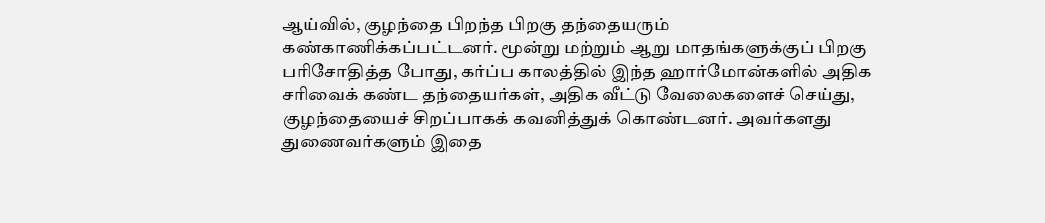ஆய்வில், குழந்தை பிறந்த பிறகு தந்தையரும் கண்காணிக்கப்பட்டனர். மூன்று மற்றும் ஆறு மாதங்களுக்குப் பிறகு பரிசோதித்த போது, கர்ப்ப காலத்தில் இந்த ஹார்மோன்களில் அதிக சரிவைக் கண்ட தந்தையர்கள், அதிக வீட்டு வேலைகளைச் செய்து, குழந்தையைச் சிறப்பாகக் கவனித்துக் கொண்டனர். அவர்களது துணைவர்களும் இதை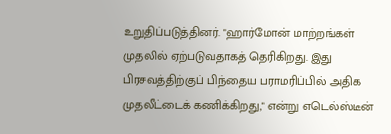உறுதிப்படுத்தினர். "ஹார்மோன் மாற்றங்கள் முதலில் ஏற்படுவதாகத் தெரிகிறது. இது பிரசவத்திற்குப் பிந்தைய பராமரிப்பில் அதிக முதலீட்டைக் கணிக்கிறது," என்று எடெல்ஸ்டீன்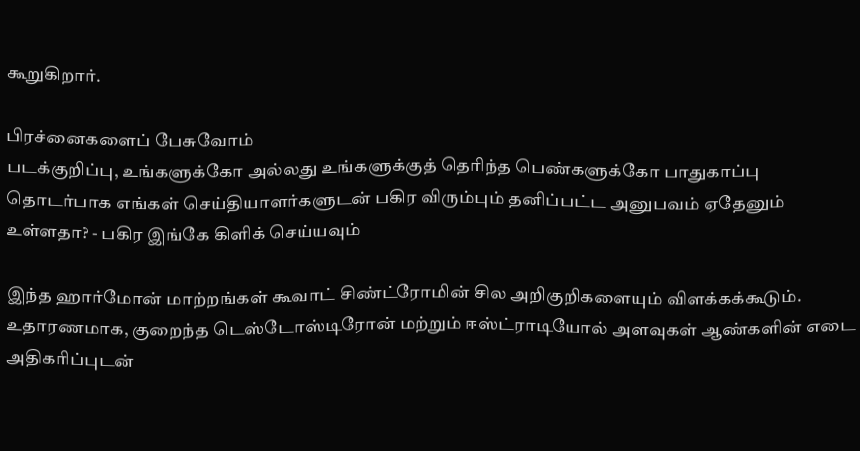கூறுகிறார்.

பிரச்னைகளைப் பேசுவோம்
படக்குறிப்பு, உங்களுக்கோ அல்லது உங்களுக்குத் தெரிந்த பெண்களுக்கோ பாதுகாப்பு தொடர்பாக எங்கள் செய்தியாளர்களுடன் பகிர விரும்பும் தனிப்பட்ட அனுபவம் ஏதேனும் உள்ளதா? - பகிர இங்கே கிளிக் செய்யவும்

இந்த ஹார்மோன் மாற்றங்கள் கூவாட் சிண்ட்ரோமின் சில அறிகுறிகளையும் விளக்கக்கூடும். உதாரணமாக, குறைந்த டெஸ்டோஸ்டிரோன் மற்றும் ஈஸ்ட்ராடியோல் அளவுகள் ஆண்களின் எடை அதிகரிப்புடன்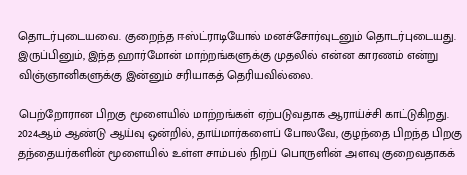தொடர்புடையவை. குறைந்த ஈஸ்ட்ராடியோல் மனச்சோர்வுடனும் தொடர்புடையது. இருப்பினும், இந்த ஹார்மோன் மாற்றங்களுக்கு முதலில் என்ன காரணம் என்று விஞ்ஞானிகளுக்கு இன்னும் சரியாகத் தெரியவில்லை.

பெற்றோரான பிறகு மூளையில் மாற்றங்கள் ஏற்படுவதாக ஆராய்ச்சி காட்டுகிறது. 2024ஆம் ஆண்டு ஆய்வு ஒன்றில், தாய்மார்களைப் போலவே, குழந்தை பிறந்த பிறகு தந்தையர்களின் மூளையில் உள்ள சாம்பல் நிறப் பொருளின் அளவு குறைவதாகக்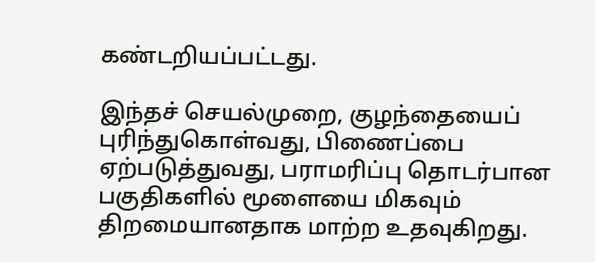கண்டறியப்பட்டது.

இந்தச் செயல்முறை, குழந்தையைப் புரிந்துகொள்வது, பிணைப்பை ஏற்படுத்துவது, பராமரிப்பு தொடர்பான பகுதிகளில் மூளையை மிகவும் திறமையானதாக மாற்ற உதவுகிறது.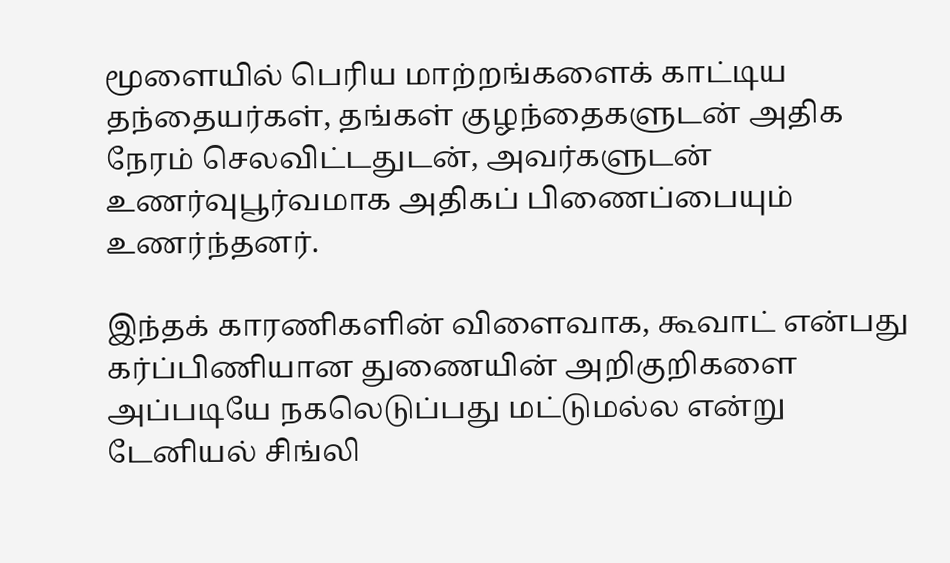மூளையில் பெரிய மாற்றங்களைக் காட்டிய தந்தையர்கள், தங்கள் குழந்தைகளுடன் அதிக நேரம் செலவிட்டதுடன், அவர்களுடன் உணர்வுபூர்வமாக அதிகப் பிணைப்பையும் உணர்ந்தனர்.

இந்தக் காரணிகளின் விளைவாக, கூவாட் என்பது கர்ப்பிணியான துணையின் அறிகுறிகளை அப்படியே நகலெடுப்பது மட்டுமல்ல என்று டேனியல் சிங்லி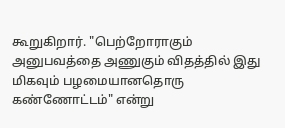கூறுகிறார். "பெற்றோராகும் அனுபவத்தை அணுகும் விதத்தில் இது மிகவும் பழமையானதொரு கண்ணோட்டம்" என்று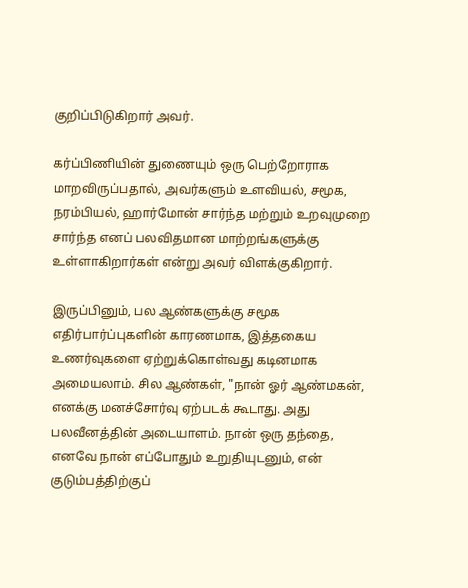குறிப்பிடுகிறார் அவர்.

கர்ப்பிணியின் துணையும் ஒரு பெற்றோராக மாறவிருப்பதால், அவர்களும் உளவியல், சமூக, நரம்பியல், ஹார்மோன் சார்ந்த மற்றும் உறவுமுறை சார்ந்த எனப் பலவிதமான மாற்றங்களுக்கு உள்ளாகிறார்கள் என்று அவர் விளக்குகிறார்.

இருப்பினும், பல ஆண்களுக்கு சமூக எதிர்பார்ப்புகளின் காரணமாக, இத்தகைய உணர்வுகளை ஏற்றுக்கொள்வது கடினமாக அமையலாம். சில ஆண்கள், "நான் ஓர் ஆண்மகன், எனக்கு மனச்சோர்வு ஏற்படக் கூடாது. அது பலவீனத்தின் அடையாளம். நான் ஒரு தந்தை, எனவே நான் எப்போதும் உறுதியுடனும், என் குடும்பத்திற்குப்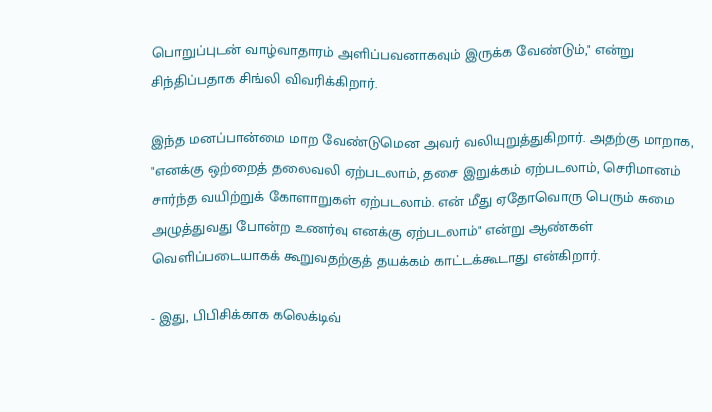பொறுப்புடன் வாழ்வாதாரம் அளிப்பவனாகவும் இருக்க வேண்டும்," என்று சிந்திப்பதாக சிங்லி விவரிக்கிறார்.

இந்த மனப்பான்மை மாற வேண்டுமென அவர் வலியுறுத்துகிறார். அதற்கு மாறாக, "எனக்கு ஒற்றைத் தலைவலி ஏற்படலாம், தசை இறுக்கம் ஏற்படலாம், செரிமானம் சார்ந்த வயிற்றுக் கோளாறுகள் ஏற்படலாம். என் மீது ஏதோவொரு பெரும் சுமை அழுத்துவது போன்ற உணர்வு எனக்கு ஏற்படலாம்" என்று ஆண்கள் வெளிப்படையாகக் கூறுவதற்குத் தயக்கம் காட்டக்கூடாது என்கிறார்.

- இது, பிபிசிக்காக கலெக்டிவ்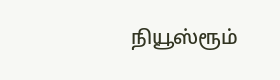நியூஸ்ரூம்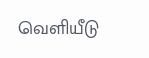வெளியீடு